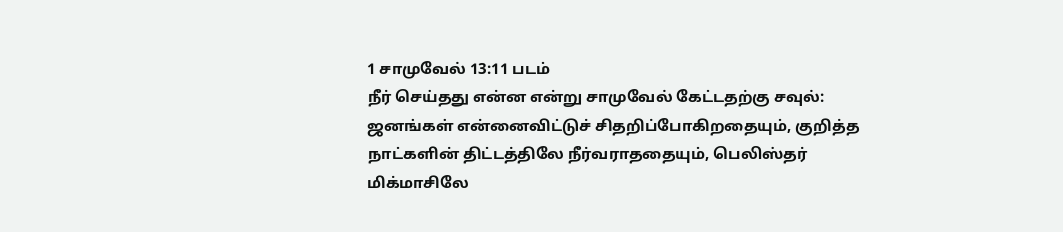1 சாமுவேல் 13:11 படம்
நீர் செய்தது என்ன என்று சாமுவேல் கேட்டதற்கு சவுல்: ஜனங்கள் என்னைவிட்டுச் சிதறிப்போகிறதையும், குறித்த நாட்களின் திட்டத்திலே நீர்வராததையும், பெலிஸ்தர் மிக்மாசிலே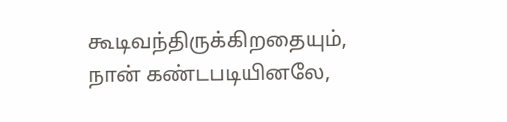கூடிவந்திருக்கிறதையும், நான் கண்டபடியினலே,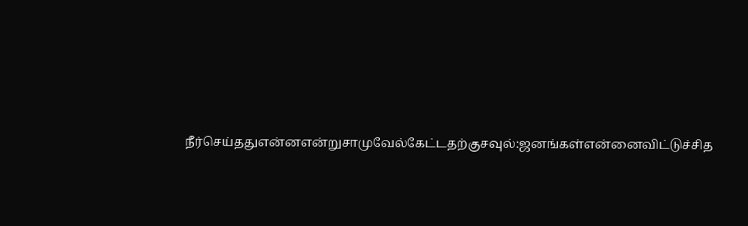நீர்செய்ததுஎன்னஎன்றுசாமுவேல்கேட்டதற்குசவுல்:ஜனங்கள்என்னைவிட்டுச்சித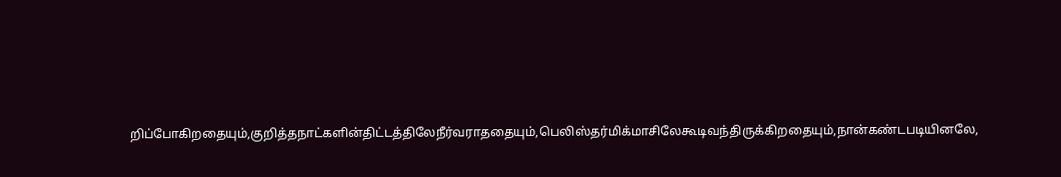றிப்போகிறதையும்,குறித்தநாட்களின்திட்டத்திலேநீர்வராததையும்,பெலிஸ்தர்மிக்மாசிலேகூடிவந்திருக்கிறதையும்,நான்கண்டபடியினலே,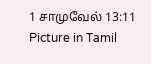1 சாமுவேல் 13:11 Picture in Tamil